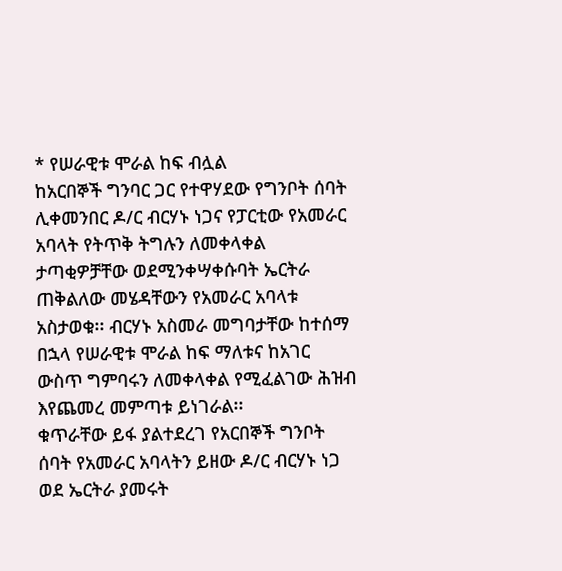* የሠራዊቱ ሞራል ከፍ ብሏል
ከአርበኞች ግንባር ጋር የተዋሃደው የግንቦት ሰባት ሊቀመንበር ዶ/ር ብርሃኑ ነጋና የፓርቲው የአመራር አባላት የትጥቅ ትግሉን ለመቀላቀል ታጣቂዎቻቸው ወደሚንቀሣቀሱባት ኤርትራ ጠቅልለው መሄዳቸውን የአመራር አባላቱ አስታወቁ፡፡ ብርሃኑ አስመራ መግባታቸው ከተሰማ በኋላ የሠራዊቱ ሞራል ከፍ ማለቱና ከአገር ውስጥ ግምባሩን ለመቀላቀል የሚፈልገው ሕዝብ እየጨመረ መምጣቱ ይነገራል፡፡
ቁጥራቸው ይፋ ያልተደረገ የአርበኞች ግንቦት ሰባት የአመራር አባላትን ይዘው ዶ/ር ብርሃኑ ነጋ ወደ ኤርትራ ያመሩት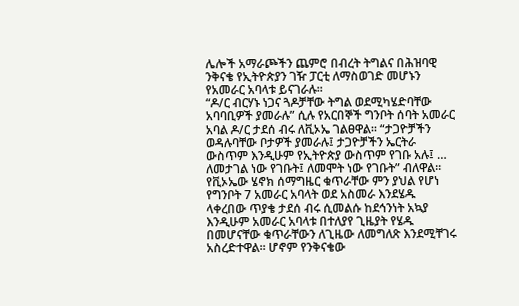ሌሎች አማራጮችን ጨምሮ በብረት ትግልና በሕዝባዊ ንቅናቄ የኢትዮጵያን ገዥ ፓርቲ ለማስወገድ መሆኑን የአመራር አባላቱ ይናገራሉ፡፡
“ዶ/ር ብርሃኑ ነጋና ጓዶቻቸው ትግል ወደሚካሄድባቸው አባባቢዎች ያመራሉ” ሲሉ የአርበኞች ግንቦት ሰባት አመራር አባል ዶ/ር ታደሰ ብሩ ለቪኦኤ ገልፀዋል፡፡ “ታጋዮቻችን ወዳሉባቸው ቦታዎች ያመራሉ፤ ታጋዮቻችን ኤርትራ ውስጥም እንዲሁም የኢትዮጵያ ውስጥም የገቡ አሉ፤ … ለመታገል ነው የገቡት፤ ለመሞት ነው የገቡት” ብለዋል፡፡ የቪኦኤው ሄኖክ ሰማግዜር ቁጥራቸው ምን ያህል የሆነ የግንቦት 7 አመራር አባላት ወደ አስመራ እንደሄዱ ላቀረበው ጥያቄ ታደሰ ብሩ ሲመልሱ ከደኅንነት አኳያ እንዲሁም አመራር አባላቱ በተለያየ ጊዜያት የሄዱ በመሆናቸው ቁጥራቸውን ለጊዜው ለመግለጽ እንደሚቸገሩ አስረድተዋል፡፡ ሆኖም የንቅናቄው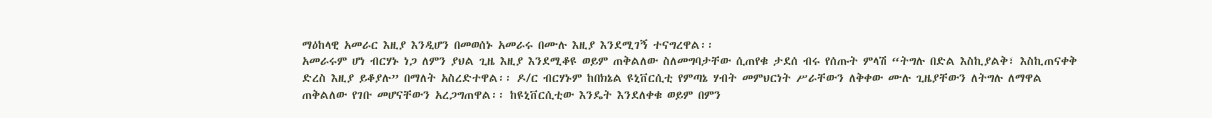ማዕከላዊ አመራር እዚያ እንዲሆን በመወሰኑ አመራሩ በሙሉ እዚያ እንደሚገኝ ተናግረዋል፡፡
አመራሩም ሆነ ብርሃኑ ነጋ ለምን ያህል ጊዜ እዚያ እንደሚቆዩ ወይም ጠቅልለው ስለመግባታቸው ሲጠየቁ ታደሰ ብሩ የሰጡት ምላሽ “ትግሉ በድል እስኪያልቅ፣ እስኪጠናቀቅ ድረስ እዚያ ይቆያሉ” በማለት አስረድተዋል፡፡ ዶ/ር ብርሃኑም ከበክኔል ዩኒቨርሲቲ የምጣኔ ሃብት መምህርነት ሥራቸውን ለቅቀው ሙሉ ጊዜያቸውን ለትግሉ ለማዋል ጠቅልለው የገቡ መሆናቸውን አረጋግጠዋል፡፡ ከዩኒቨርሲቲው እንዴት እንደለቀቁ ወይም በምን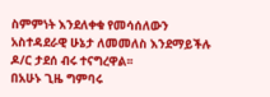ስምምነት እንደለቀቁ የመሳሰለውን አስተዳደራዊ ሁኔታ ለመመለስ እንደማይችሉ ዶ/ር ታደሰ ብሩ ተናግረዋል፡፡
በአሁኑ ጊዜ ግምባሩ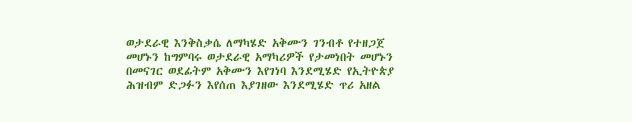ወታደራዊ እንቅስቃሴ ለማካሄድ አቅሙን ገንብቶ የተዘጋጀ መሆኑን ከግምባሩ ወታደራዊ አማካሪዎች የታመነበት መሆኑን በመናገር ወደፊትም አቅሙን እየገነባ እንደሚሄድ የኢትዮጵያ ሕዝብም ድጋፉን እየሰጠ እያገዘው እንደሚሄድ ጥሪ አዘል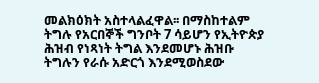መልክዕክት አስተላልፈዋል፡፡ በማስከተልም ትግሉ የአርበኞች ግንቦት 7 ሳይሆን የኢትዮጵያ ሕዝብ የነጻነት ትግል እንደመሆኑ ሕዝቡ ትግሉን የራሱ አድርጎ እንደሚወስደው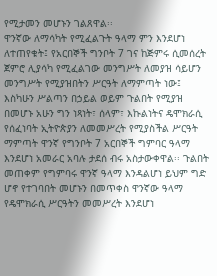የሚታመን መሆኑን ገልጸዋል፡፡
ዋንኛው ለማሳካት የሚፈልጉት ዓላማ ምን እንደሆነ ለተጠየቁት፤ የአርበኞች ግንቦት 7 ገና ከጅምሩ ሲመሰረት ጀምሮ ሊያሳካ የሚፈልገው መንግሥት ለመያዝ ሳይሆን መንግሥት የሚያዝበትን ሥርዓት ለማምጣት ነው፤ እስካሁን ሥልጣን በኃይል ወይም ጉልበት የሚያዝ በመሆኑ አሁን ግን ነጻነት፣ ሰላም፣ እኩልነትና ዴሞክራሲ የሰፈነባት ኢትዮጵያን ለመመሥረት የሚያስችል ሥርዓት ማምጣት ዋንኛ የግንቦት 7 አርበኞች ግምባር ዓላማ እንደሆነ አመራር አባሉ ታደሰ ብሩ አስታውቀዋል፡፡ ጉልበት መጠቀም የግምባሩ ዋንኛ ዓላማ እንዳልሆነ ይህም ግድ ሆኖ የተገባበት መሆኑን በመጥቀስ ዋንኛው ዓላማ የዴሞክራሲ ሥርዓትን መመሥረት እንደሆነ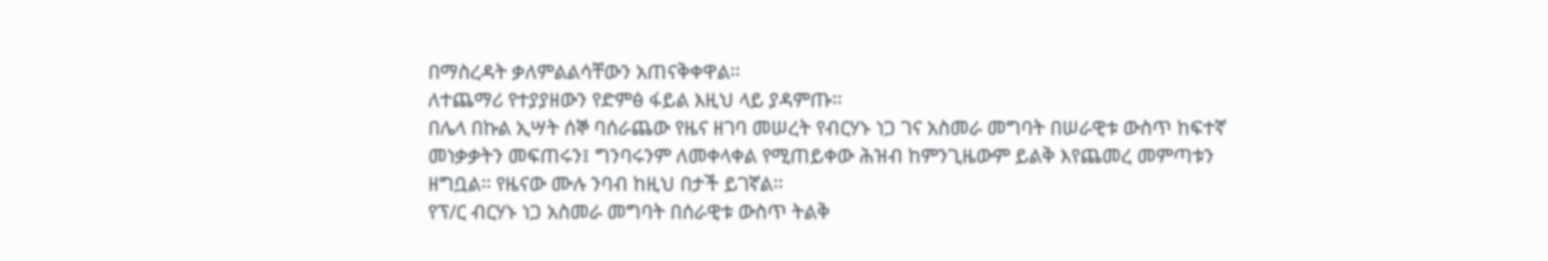በማስረዳት ቃለምልልሳቸውን አጠናቅቀዋል፡፡
ለተጨማሪ የተያያዘውን የድምፅ ፋይል እዚህ ላይ ያዳምጡ፡፡
በሌላ በኩል ኢሣት ሰኞ ባሰራጨው የዜና ዘገባ መሠረት የብርሃኑ ነጋ ገና አስመራ መግባት በሠራዊቱ ውስጥ ከፍተኛ መነቃቃትን መፍጠሩን፤ ግንባሩንም ለመቀላቀል የሚጠይቀው ሕዝብ ከምንጊዜውም ይልቅ እየጨመረ መምጣቱን ዘግቧል፡፡ የዜናው ሙሉ ንባብ ከዚህ በታች ይገኛል፡፡
የፕ/ር ብርሃኑ ነጋ አስመራ መግባት በሰራዊቱ ውስጥ ትልቅ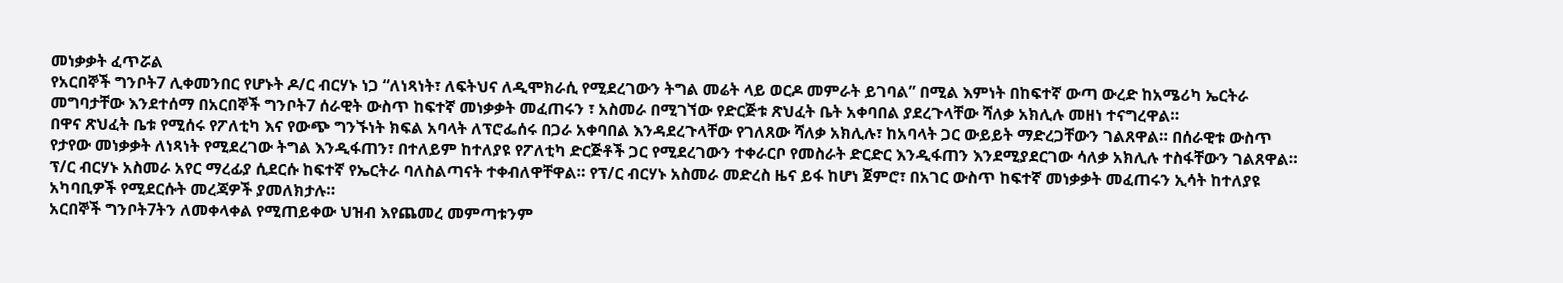መነቃቃት ፈጥሯል
የአርበኞች ግንቦት7 ሊቀመንበር የሆኑት ዶ/ር ብርሃኑ ነጋ “ለነጻነት፣ ለፍትህና ለዲሞክራሲ የሚደረገውን ትግል መሬት ላይ ወርዶ መምራት ይገባል” በሚል እምነት በከፍተኛ ውጣ ውረድ ከአሜሪካ ኤርትራ መግባታቸው እንደተሰማ በአርበኞች ግንቦት7 ሰራዊት ውስጥ ከፍተኛ መነቃቃት መፈጠሩን ፣ አስመራ በሚገኘው የድርጅቱ ጽህፈት ቤት አቀባበል ያደረጉላቸው ሻለቃ አክሊሉ መዘነ ተናግረዋል።
በዋና ጽህፈት ቤቱ የሚሰሩ የፖለቲካ እና የውጭ ግንኙነት ክፍል አባላት ለፕሮፌሰሩ በጋራ አቀባበል እንዳደረጉላቸው የገለጸው ሻለቃ አክሊሉ፣ ከአባላት ጋር ውይይት ማድረጋቸውን ገልጸዋል። በሰራዊቱ ውስጥ የታየው መነቃቃት ለነጻነት የሚደረገው ትግል እንዲፋጠን፣ በተለይም ከተለያዩ የፖለቲካ ድርጅቶች ጋር የሚደረገውን ተቀራርቦ የመስራት ድርድር እንዲፋጠን እንደሚያደርገው ሳለቃ አክሊሉ ተስፋቸውን ገልጸዋል።
ፕ/ር ብርሃኑ አስመራ አየር ማረፊያ ሲደርሱ ከፍተኛ የኤርትራ ባለስልጣናት ተቀብለዋቸዋል። የፕ/ር ብርሃኑ አስመራ መድረስ ዜና ይፋ ከሆነ ጀምሮ፣ በአገር ውስጥ ከፍተኛ መነቃቃት መፈጠሩን ኢሳት ከተለያዩ አካባቢዎች የሚደርሱት መረጃዎች ያመለክታሉ።
አርበኞች ግንቦት7ትን ለመቀላቀል የሚጠይቀው ህዝብ እየጨመረ መምጣቱንም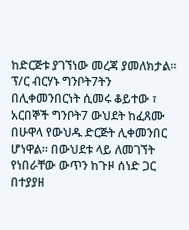ከድርጅቱ ያገኘነው መረጃ ያመለክታል።
ፕ/ር ብርሃኑ ግንቦት7ትን በሊቀመንበርነት ሲመሩ ቆይተው ፣ አርበኞች ግንቦት7 ውህደት ከፈጸሙ በሁዋላ የውህዱ ድርጅት ሊቀመንበር ሆነዋል። በውህደቱ ላይ ለመገኘት የነበራቸው ውጥን ከጉዞ ሰነድ ጋር በተያያዘ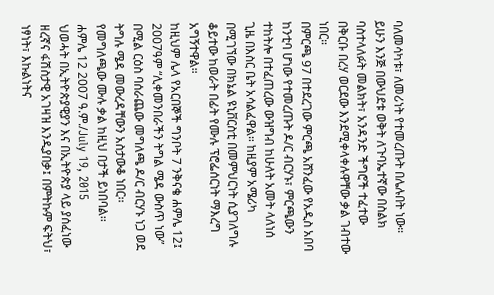ባለመሳካቱ፣ ለመሪነት የተመረጡት በሌሉበት ነው። ይሁን እንጅ በውህደቱ ወቅት ለጉባኤተኛው በስልክ ባስተላለፉት መልክት፣ አንዳንድ ችግሮች ተፈተው በቅርቡ በረሃ ወርደው እንደሚቀላቀሉዋቸው ቃል ገብተው ነበር።
በምርጫ 97 በተደረገው ምርጫ አሸንፈው የአዲስ አበባ ከንቲባ ሆነው የተመረጡት ዶ/ር ብርሃኑ፣ ምርጫውን ተከትሎ በተፈጠረው ውዝግብ ከሁለት አመት ላለነሰ ጊዜ በእስር ቤት አሳልፈዋል። ከዚያም አሜሪካ በሚገኘው በክኔል ዩኒቨርስቲ በመምህርነት ሲያገለግሉ ቆይተው ከወራት በፊት የሙሉ ፕሮፌሰርነት ማእረግ አግኝተዋል።
ከዚህም ሌላ የአርበኞች ግንቦት 7 ንቅናቄ ሐምሌ 12፤ 2007ዓም “ሊቀመንበራችን ትግል ሜዳ ውስጥ ነው” በሚል ርዕስ ባሰራጨው መግለጫ ዶ/ር ብርሃኑ ነጋ ወደ ትግሉ ሜዳ መውረዳቸውን አስታውቆ ነበር፡፡ የመግለጫው ሙሉ ቃል ከዚህ በታች ይነበባል፡፡
ሐምሌ 12 2007 ዓ.ም./July 19, 2015
ህወሓት በኢትዮጵያዊያን እና በኢትዮጵያ ላይ ያሰፈነው ዘረኛና ፋሽስታዊ አገዛዝ እንዲያበቃ፤ በምትኩም ፍትህ፣ ነፃነት፣ እኩልነትና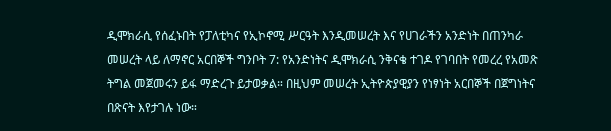ዲሞክራሲ የሰፈኑበት የፓለቲካና የኢኮኖሚ ሥርዓት እንዲመሠረት እና የሀገራችን አንድነት በጠንካራ መሠረት ላይ ለማኖር አርበኞች ግንቦት 7: የአንድነትና ዲሞክራሲ ንቅናቄ ተገዶ የገባበት የመረረ የአመጽ ትግል መጀመሩን ይፋ ማድረጉ ይታወቃል። በዚህም መሠረት ኢትዮጵያዊያን የነፃነት አርበኞች በጀግነትና በጽናት እየታገሉ ነው።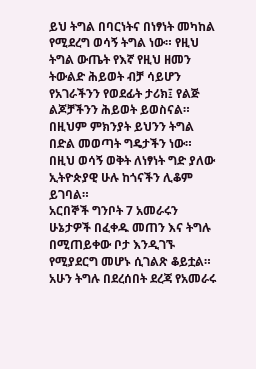ይህ ትግል በባርነትና በነፃነት መካከል የሚደረግ ወሳኝ ትግል ነው። የዚህ ትግል ውጤት የእኛ የዚህ ዘመን ትውልድ ሕይወት ብቻ ሳይሆን የአገራችንን የወደፊት ታሪክ፤ የልጅ ልጆቻችንን ሕይወት ይወስናል። በዚህም ምክንያት ይህንን ትግል በድል መወጣት ግዴታችን ነው። በዚህ ወሳኝ ወቅት ለነፃነት ግድ ያለው ኢትዮጵያዊ ሁሉ ከጎናችን ሊቆም ይገባል።
አርበኞች ግንቦት 7 አመራሩን ሁኔታዎች በፈቀዱ መጠን እና ትግሉ በሚጠይቀው ቦታ እንዲገኙ የሚያደርግ መሆኑ ሲገልጽ ቆይቷል። አሁን ትግሉ በደረሰበት ደረጃ የአመራሩ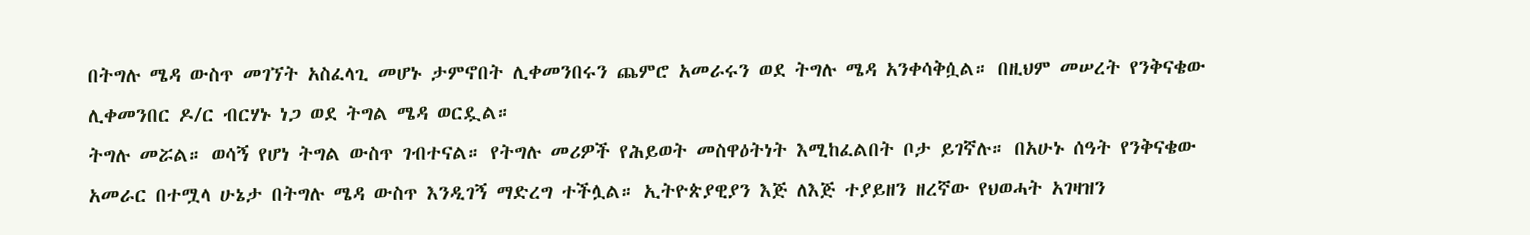በትግሉ ሜዳ ውስጥ መገኘት አስፈላጊ መሆኑ ታምኖበት ሊቀመንበሩን ጨምሮ አመራሩን ወደ ትግሉ ሜዳ አንቀሳቅሷል። በዚህም መሠረት የንቅናቄው ሊቀመንበር ዶ/ር ብርሃኑ ነጋ ወደ ትግል ሜዳ ወርዷል።
ትግሉ መሯል። ወሳኝ የሆነ ትግል ውስጥ ገብተናል። የትግሉ መሪዎች የሕይወት መስዋዕትነት እሚከፈልበት ቦታ ይገኛሉ። በአሁኑ ሰዓት የንቅናቄው አመራር በተሟላ ሁኔታ በትግሉ ሜዳ ውስጥ እንዲገኝ ማድረግ ተችሏል። ኢትዮጵያዊያን እጅ ለእጅ ተያይዘን ዘረኛው የህወሓት አገዛዝን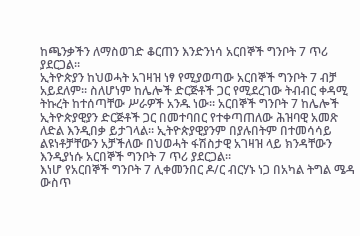ከጫንቃችን ለማስወገድ ቆርጠን እንድንነሳ አርበኞች ግንቦት 7 ጥሪ ያደርጋል።
ኢትዮጵያን ከህወሓት አገዛዝ ነፃ የሚያወጣው አርበኞች ግንቦት 7 ብቻ አይደለም። ስለሆነም ከሌሎች ድርጅቶች ጋር የሚደረገው ትብብር ቀዳሚ ትኩረት ከተሰጣቸው ሥራዎች አንዱ ነው። አርበኞች ግንቦት 7 ከሌሎች ኢትዮጵያዊያን ድርጅቶች ጋር በመተባበር የተቀጣጠለው ሕዝባዊ አመጽ ለድል እንዲበቃ ይታገላል። ኢትዮጵያዊያንም በያሉበትም በተመሳሳይ ልዩነቶቻቸውን አቻችለው በህወሓት ፋሽስታዊ አገዛዝ ላይ ክንዳቸውን እንዲያነሱ አርበኞች ግንቦት 7 ጥሪ ያደርጋል።
እነሆ የአርበኞች ግንቦት 7 ሊቀመንበር ዶ/ር ብርሃኑ ነጋ በአካል ትግል ሜዳ ውስጥ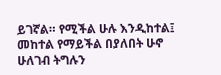ይገኛል። የሚችል ሁሉ እንዲከተል፤ መከተል የማይችል በያለበት ሁኖ ሁለገብ ትግሉን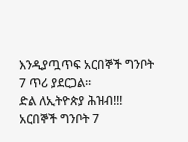እንዲያጧጥፍ አርበኞች ግንቦት 7 ጥሪ ያደርጋል።
ድል ለኢትዮጵያ ሕዝብ!!!
አርበኞች ግንቦት 7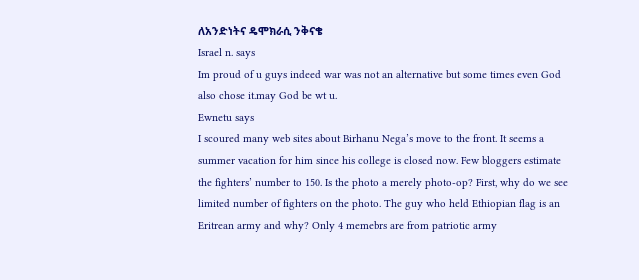ለአንድነትና ዴሞክራሲ ንቅናቄ
Israel n. says
Im proud of u guys indeed war was not an alternative but some times even God also chose it.may God be wt u.
Ewnetu says
I scoured many web sites about Birhanu Nega’s move to the front. It seems a summer vacation for him since his college is closed now. Few bloggers estimate the fighters’ number to 150. Is the photo a merely photo-op? First, why do we see limited number of fighters on the photo. The guy who held Ethiopian flag is an Eritrean army and why? Only 4 memebrs are from patriotic army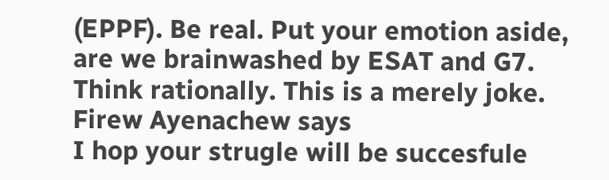(EPPF). Be real. Put your emotion aside, are we brainwashed by ESAT and G7. Think rationally. This is a merely joke.
Firew Ayenachew says
I hop your strugle will be succesfule